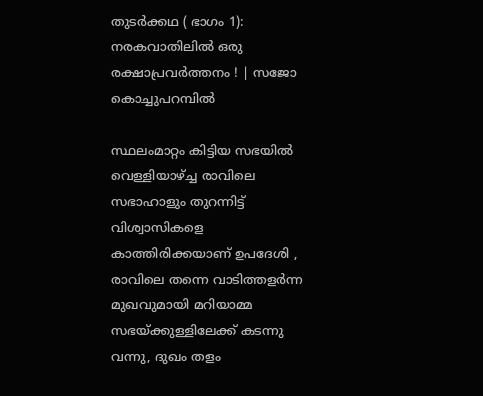തുടർക്കഥ ( ഭാഗം 1): നരകവാതിലില്‍ ഒരു രക്ഷാപ്രവര്‍ത്തനം ! | സജോ കൊച്ചുപറമ്പിൽ

സ്ഥലംമാറ്റം കിട്ടിയ സഭയില്‍ വെള്ളിയാഴ്ച്ച രാവിലെ സഭാഹാളും തുറന്നിട്ട് വിശ്വാസികളെ കാത്തിരിക്കയാണ് ഉപദേശി ,
രാവിലെ തന്നെ വാടിത്തളര്‍ന്ന മുഖവുമായി മറിയാമ്മ സഭയ്ക്കുള്ളിലേക്ക് കടന്നു വന്നു, ദുഖം തളം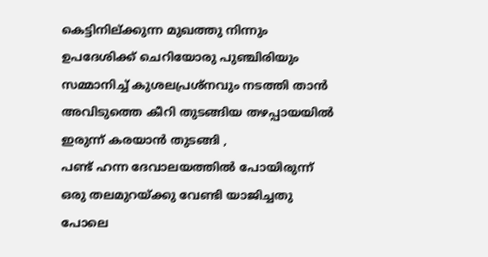കെട്ടിനില്ക്കുന്ന മുഖത്തു നിന്നും ഉപദേശിക്ക് ചെറിയോരു പുഞ്ചിരിയും സമ്മാനിച്ച് കുശലപ്രശ്നവും നടത്തി താന്‍ അവിടുത്തെ കീറി തുടങ്ങിയ തഴപ്പായയില്‍ ഇരുന്ന് കരയാന്‍ തുടങ്ങി ,
പണ്ട് ഹന്ന ദേവാലയത്തില്‍ പോയിരുന്ന് ഒരു തലമുറയ്ക്കു വേണ്ടി യാജിച്ചതു പോലെ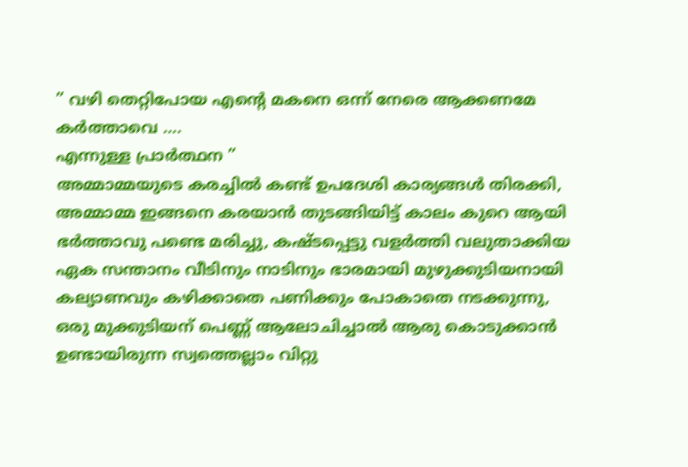” വഴി തെറ്റിപോയ എന്റെ മകനെ ഒന്ന് നേരെ ആക്കണമേ കര്‍ത്താവെ ….
എന്നുള്ള പ്രാര്‍ത്ഥന ”
അമ്മാമ്മയുടെ കരച്ചില്‍ കണ്ട് ഉപദേശി കാര്യങ്ങള്‍ തിരക്കി,
അമ്മാമ്മ ഇങ്ങനെ കരയാന്‍ തുടങ്ങിയിട്ട് കാലം കുറെ ആയി ഭര്‍ത്താവു പണ്ടെ മരിച്ചു, കഷ്ടപ്പെട്ടു വളര്‍ത്തി വലുതാക്കിയ ഏക സന്താനം വീടിനും നാടിനും ഭാരമായി മുഴുക്കുടിയനായി കല്യാണവും കഴിക്കാതെ പണിക്കും പോകാതെ നടക്കുന്നു,
ഒരു മുക്കുടിയന് പെണ്ണ് ആലോചിച്ചാല്‍ ആരു കൊടുക്കാന്‍ ഉണ്ടായിരുന്ന സ്വത്തെല്ലാം വിറ്റു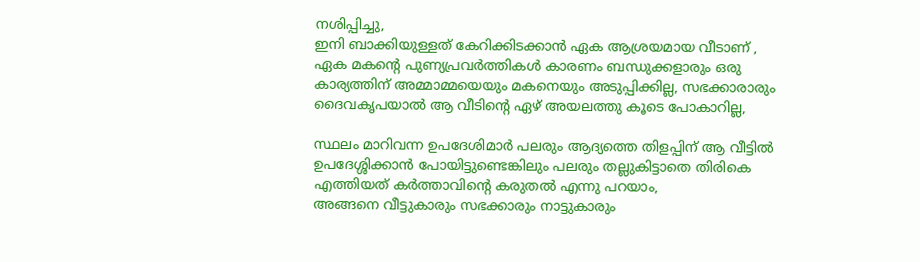നശിപ്പിച്ചു,
ഇനി ബാക്കിയുള്ളത് കേറിക്കിടക്കാന്‍ ഏക ആശ്രയമായ വീടാണ് ,
ഏക മകന്റെ പുണ്യപ്രവര്‍ത്തികള്‍ കാരണം ബന്ധുക്കളാരും ഒരു കാര്യത്തിന് അമ്മാമ്മയെയും മകനെയും അടുപ്പിക്കില്ല, സഭക്കാരാരും ദൈവകൃപയാല്‍ ആ വീടിന്റെ ഏഴ് അയലത്തു കൂടെ പോകാറില്ല,

സ്ഥലം മാറിവന്ന ഉപദേശിമാര്‍ പലരും ആദ്യത്തെ തിളപ്പിന് ആ വീട്ടില്‍ ഉപദേശ്ശിക്കാന്‍ പോയിട്ടുണ്ടെങ്കിലും പലരും തല്ലുകിട്ടാതെ തിരികെ എത്തിയത് കര്‍ത്താവിന്റെ കരുതല്‍ എന്നു പറയാം,
അങ്ങനെ വീട്ടുകാരും സഭക്കാരും നാട്ടുകാരും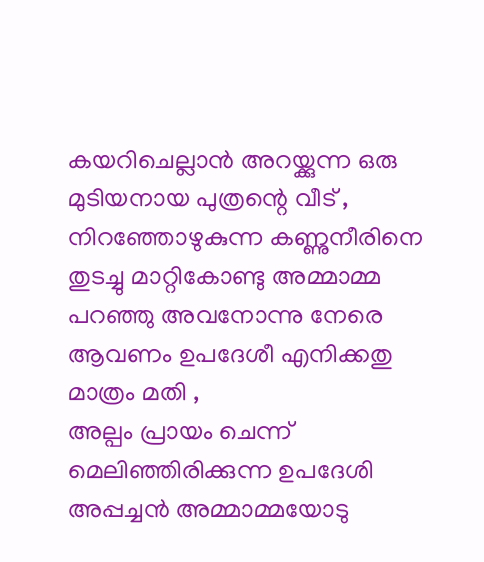കയറിചെല്ലാന്‍ അറയ്ക്കുന്ന ഒരു മുടിയനായ പുത്രന്റെ വീട് ,
നിറഞ്ഞോഴുകുന്ന കണ്ണുനീരിനെ തുടച്ചു മാറ്റികോണ്ടു അമ്മാമ്മ പറഞ്ഞു അവനോന്നു നേരെ ആവണം ഉപദേശീ എനിക്കതു മാത്രം മതി ,
അല്പം പ്രായം ചെന്ന് മെലിഞ്ഞിരിക്കുന്ന ഉപദേശി അപ്പച്ചന്‍ അമ്മാമ്മയോടു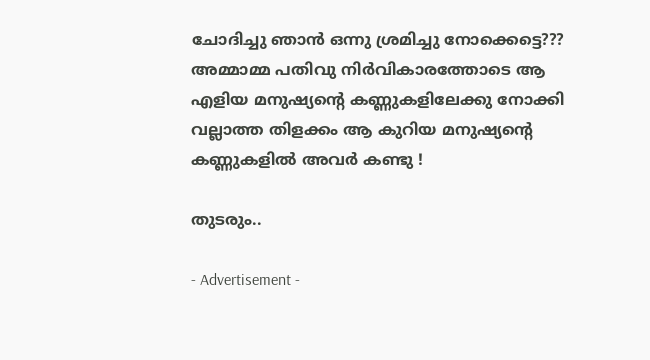ചോദിച്ചു ഞാന്‍ ഒന്നു ശ്രമിച്ചു നോക്കെട്ടെ???
അമ്മാമ്മ പതിവു നിര്‍വികാരത്തോടെ ആ എളിയ മനുഷ്യന്റെ കണ്ണുകളിലേക്കു നോക്കി വല്ലാത്ത തിളക്കം ആ കുറിയ മനുഷ്യന്റെ കണ്ണുകളില്‍ അവര്‍ കണ്ടു !

തുടരും..

- Advertisement -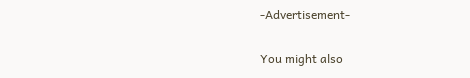-Advertisement-

You might also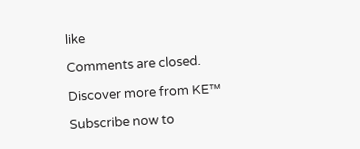like

Comments are closed.

Discover more from KE™

Subscribe now to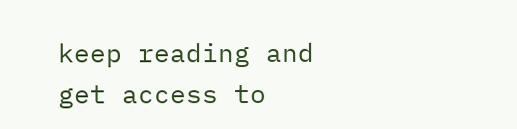keep reading and get access to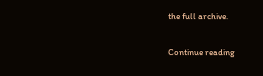the full archive.

Continue reading